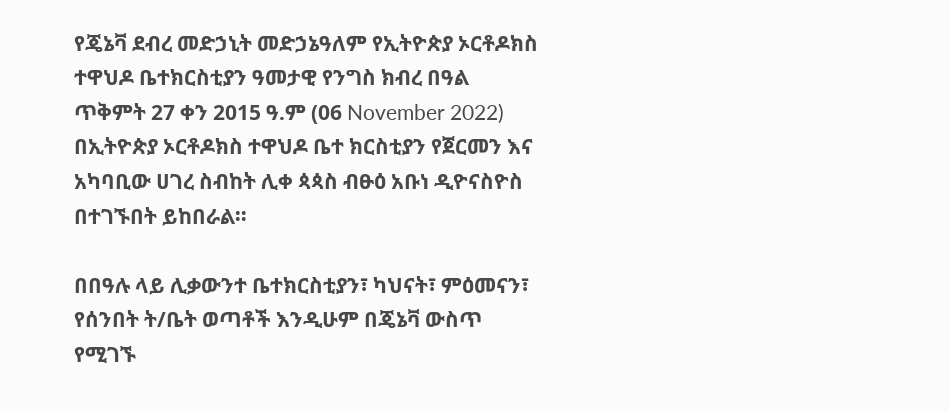የጄኔቫ ደብረ መድኃኒት መድኃኔዓለም የኢትዮጵያ ኦርቶዶክስ ተዋህዶ ቤተክርስቲያን ዓመታዊ የንግስ ክብረ በዓል ጥቅምት 27 ቀን 2015 ዓ.ም (06 November 2022) በኢትዮጵያ ኦርቶዶክስ ተዋህዶ ቤተ ክርስቲያን የጀርመን እና አካባቢው ሀገረ ስብከት ሊቀ ጳጳስ ብፁዕ አቡነ ዲዮናስዮስ በተገኙበት ይከበራል።

በበዓሉ ላይ ሊቃውንተ ቤተክርስቲያን፣ ካህናት፣ ምዕመናን፣ የሰንበት ት/ቤት ወጣቶች እንዲሁም በጄኔቫ ውስጥ የሚገኙ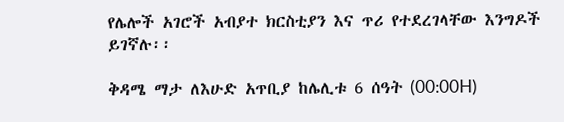የሌሎች አገሮች አብያተ ክርስቲያን እና ጥሪ የተደረገላቸው እንግዶች ይገኛሉ፡፡

ቅዳሜ ማታ ለእሁድ አጥቢያ ከሌሊቱ 6 ሰዓት (00:00H)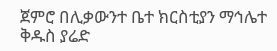ጀምሮ በሊቃውንተ ቤተ ክርስቲያን ማኅሌተ ቅዱስ ያሬድ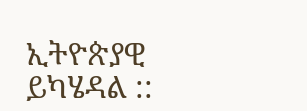ኢትዮጵያዊ ይካሄዳል ::